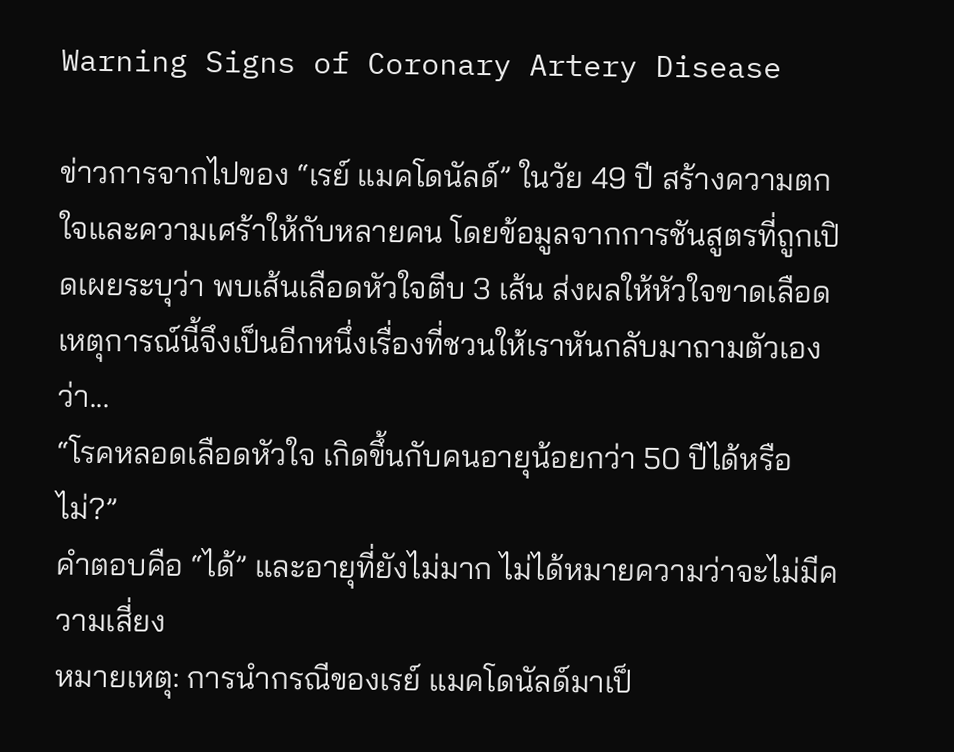Warning Signs of Coronary Artery Disease

ข่าวการจากไปของ “เรย์ แมคโดนัลด์” ในวัย 49 ปี สร้างความตกใจและความเศร้าให้กับหลายคน โดยข้อมูลจากการชันสูตรที่ถูกเปิดเผยระบุว่า พบเส้นเลือดหัวใจตีบ 3 เส้น ส่งผลให้หัวใจขาดเลือด
เหตุการณ์นี้จึงเป็นอีกหนึ่งเรื่องที่ชวนให้เราหันกลับมาถามตัวเองว่า...
“โรคหลอดเลือดหัวใจ เกิดขึ้นกับคนอายุน้อยกว่า 50 ปีได้หรือไม่?”
คำตอบคือ “ได้” และอายุที่ยังไม่มาก ไม่ได้หมายความว่าจะไม่มีความเสี่ยง
หมายเหตุ: การนำกรณีของเรย์ แมคโดนัลด์มาเป็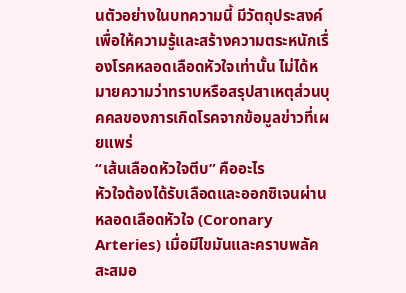นตัวอย่างในบทความนี้ มีวัตถุประสงค์เพื่อให้ความรู้และสร้างความตระหนักเรื่องโรคหลอดเลือดหัวใจเท่านั้น ไม่ได้หมายความว่าทราบหรือสรุปสาเหตุส่วนบุคคลของการเกิดโรคจากข้อมูลข่าวที่เผยแพร่
“เส้นเลือดหัวใจตีบ” คืออะไร
หัวใจต้องได้รับเลือดและออกซิเจนผ่าน หลอดเลือดหัวใจ (Coronary Arteries) เมื่อมีไขมันและคราบพลัคสะสมอ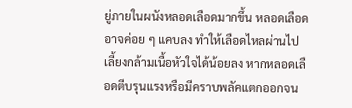ยู่ภายในผนังหลอดเลือดมากขึ้น หลอดเลือดอาจค่อย ๆ แคบลง ทำให้เลือดไหลผ่านไปเลี้ยงกล้ามเนื้อหัวใจได้น้อยลง หากหลอดเลือดตีบรุนแรงหรือมีคราบพลัคแตกออกจน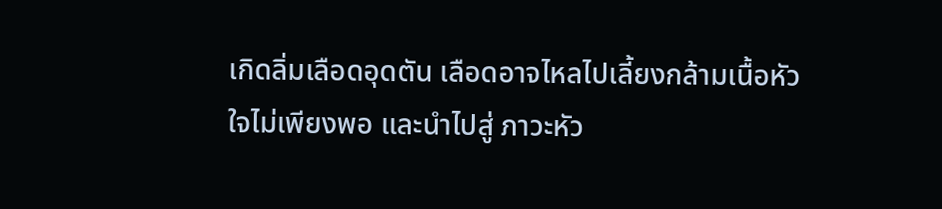เกิดลิ่มเลือดอุดตัน เลือดอาจไหลไปเลี้ยงกล้ามเนื้อหัวใจไม่เพียงพอ และนำไปสู่ ภาวะหัว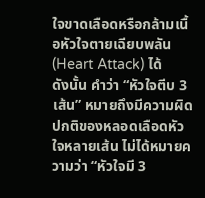ใจขาดเลือดหรือกล้ามเนื้อหัวใจตายเฉียบพลัน (Heart Attack) ได้
ดังนั้น คำว่า “หัวใจตีบ 3 เส้น” หมายถึงมีความผิดปกติของหลอดเลือดหัวใจหลายเส้น ไม่ได้หมายความว่า “หัวใจมี 3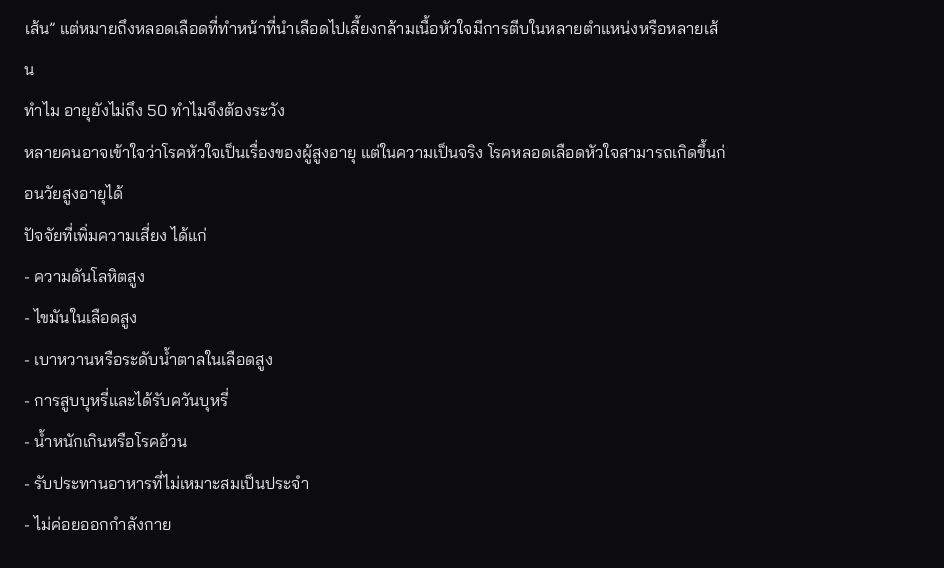เส้น” แต่หมายถึงหลอดเลือดที่ทำหน้าที่นำเลือดไปเลี้ยงกล้ามเนื้อหัวใจมีการตีบในหลายตำแหน่งหรือหลายเส้น
ทำไม อายุยังไม่ถึง 50 ทำไมจึงต้องระวัง
หลายคนอาจเข้าใจว่าโรคหัวใจเป็นเรื่องของผู้สูงอายุ แต่ในความเป็นจริง โรคหลอดเลือดหัวใจสามารถเกิดขึ้นก่อนวัยสูงอายุได้
ปัจจัยที่เพิ่มความเสี่ยง ได้แก่
- ความดันโลหิตสูง
- ไขมันในเลือดสูง
- เบาหวานหรือระดับน้ำตาลในเลือดสูง
- การสูบบุหรี่และได้รับควันบุหรี่
- น้ำหนักเกินหรือโรคอ้วน
- รับประทานอาหารที่ไม่เหมาะสมเป็นประจำ
- ไม่ค่อยออกกำลังกาย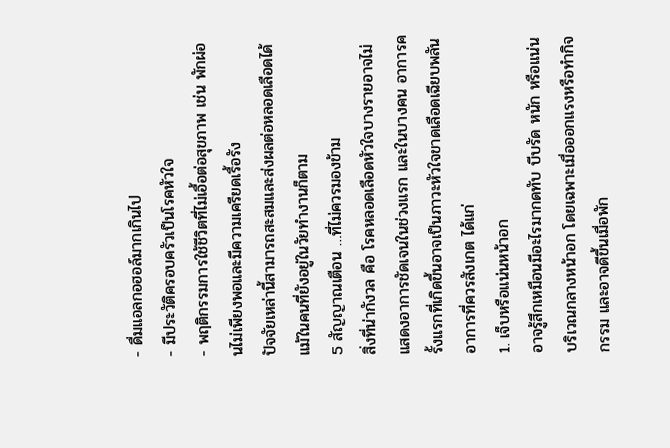- ดื่มแอลกอฮอล์มากเกินไป
- มีประวัติครอบครัวเป็นโรคหัวใจ
- พฤติกรรมการใช้ชีวิตที่ไม่เอื้อต่อสุขภาพ เช่น พักผ่อนไม่เพียงพอและมีความเครียดเรื้อรัง
ปัจจัยเหล่านี้สามารถสะสมและส่งผลต่อหลอดเลือดได้ แม้ในคนที่ยังอยู่ในวัยทำงานก็ตาม
5 สัญญาณเตือน …ที่ไม่ควรมองข้าม
สิ่งที่น่ากังวล คือ โรคหลอดเลือดหัวใจบางรายอาจไม่แสดงอาการชัดเจนในช่วงแรก และในบางคน อาการครั้งแรกที่เกิดขึ้นอาจเป็นภาวะหัวใจขาดเลือดเฉียบพลัน
อาการที่ควรสังเกต ได้แก่
1. เจ็บหรือแน่นหน้าอก
อาจรู้สึกเหมือนมีอะไรมากดทับ บีบรัด หนัก หรือแน่นบริเวณกลางหน้าอก โดยเฉพาะเมื่อออกแรงหรือทำกิจกรรม และอาจดีขึ้นเมื่อพัก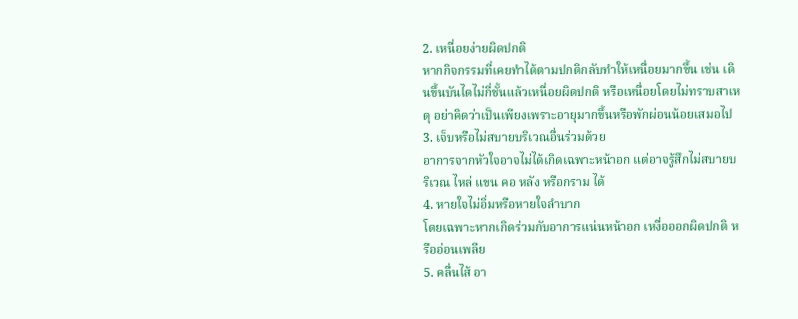2. เหนื่อยง่ายผิดปกติ
หากกิจกรรมที่เคยทำได้ตามปกติกลับทำให้เหนื่อยมากขึ้น เช่น เดินขึ้นบันไดไม่กี่ชั้นแล้วเหนื่อยผิดปกติ หรือเหนื่อยโดยไม่ทราบสาเหตุ อย่าคิดว่าเป็นเพียงเพราะอายุมากขึ้นหรือพักผ่อนน้อยเสมอไป
3. เจ็บหรือไม่สบายบริเวณอื่นร่วมด้วย
อาการจากหัวใจอาจไม่ได้เกิดเฉพาะหน้าอก แต่อาจรู้สึกไม่สบายบริเวณ ไหล่ แขน คอ หลัง หรือกราม ได้
4. หายใจไม่อิ่มหรือหายใจลำบาก
โดยเฉพาะหากเกิดร่วมกับอาการแน่นหน้าอก เหงื่อออกผิดปกติ หรืออ่อนเพลีย
5. คลื่นไส้ อา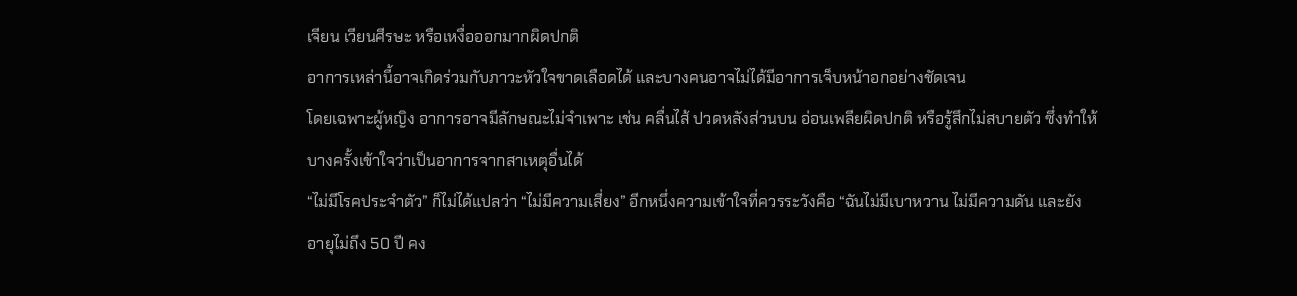เจียน เวียนศีรษะ หรือเหงื่อออกมากผิดปกติ
อาการเหล่านี้อาจเกิดร่วมกับภาวะหัวใจขาดเลือดได้ และบางคนอาจไม่ได้มีอาการเจ็บหน้าอกอย่างชัดเจน
โดยเฉพาะผู้หญิง อาการอาจมีลักษณะไม่จำเพาะ เช่น คลื่นไส้ ปวดหลังส่วนบน อ่อนเพลียผิดปกติ หรือรู้สึกไม่สบายตัว ซึ่งทำให้บางครั้งเข้าใจว่าเป็นอาการจากสาเหตุอื่นได้
“ไม่มีโรคประจำตัว” ก็ไม่ได้แปลว่า “ไม่มีความเสี่ยง” อีกหนึ่งความเข้าใจที่ควรระวังคือ “ฉันไม่มีเบาหวาน ไม่มีความดัน และยังอายุไม่ถึง 50 ปี คง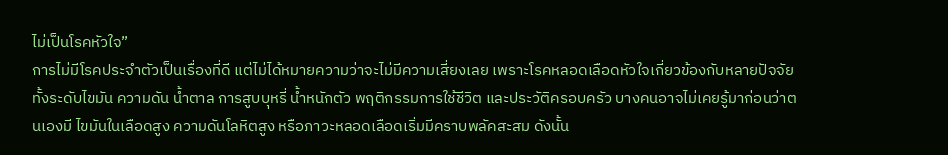ไม่เป็นโรคหัวใจ”
การไม่มีโรคประจำตัวเป็นเรื่องที่ดี แต่ไม่ได้หมายความว่าจะไม่มีความเสี่ยงเลย เพราะโรคหลอดเลือดหัวใจเกี่ยวข้องกับหลายปัจจัย ทั้งระดับไขมัน ความดัน น้ำตาล การสูบบุหรี่ น้ำหนักตัว พฤติกรรมการใช้ชีวิต และประวัติครอบครัว บางคนอาจไม่เคยรู้มาก่อนว่าตนเองมี ไขมันในเลือดสูง ความดันโลหิตสูง หรือภาวะหลอดเลือดเริ่มมีคราบพลัคสะสม ดังนั้น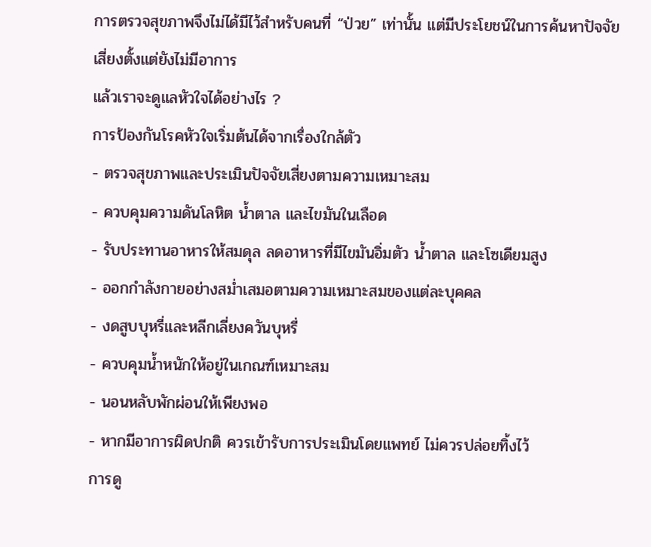การตรวจสุขภาพจึงไม่ได้มีไว้สำหรับคนที่ “ป่วย” เท่านั้น แต่มีประโยชน์ในการค้นหาปัจจัยเสี่ยงตั้งแต่ยังไม่มีอาการ
แล้วเราจะดูแลหัวใจได้อย่างไร ?
การป้องกันโรคหัวใจเริ่มต้นได้จากเรื่องใกล้ตัว
- ตรวจสุขภาพและประเมินปัจจัยเสี่ยงตามความเหมาะสม
- ควบคุมความดันโลหิต น้ำตาล และไขมันในเลือด
- รับประทานอาหารให้สมดุล ลดอาหารที่มีไขมันอิ่มตัว น้ำตาล และโซเดียมสูง
- ออกกำลังกายอย่างสม่ำเสมอตามความเหมาะสมของแต่ละบุคคล
- งดสูบบุหรี่และหลีกเลี่ยงควันบุหรี่
- ควบคุมน้ำหนักให้อยู่ในเกณฑ์เหมาะสม
- นอนหลับพักผ่อนให้เพียงพอ
- หากมีอาการผิดปกติ ควรเข้ารับการประเมินโดยแพทย์ ไม่ควรปล่อยทิ้งไว้
การดู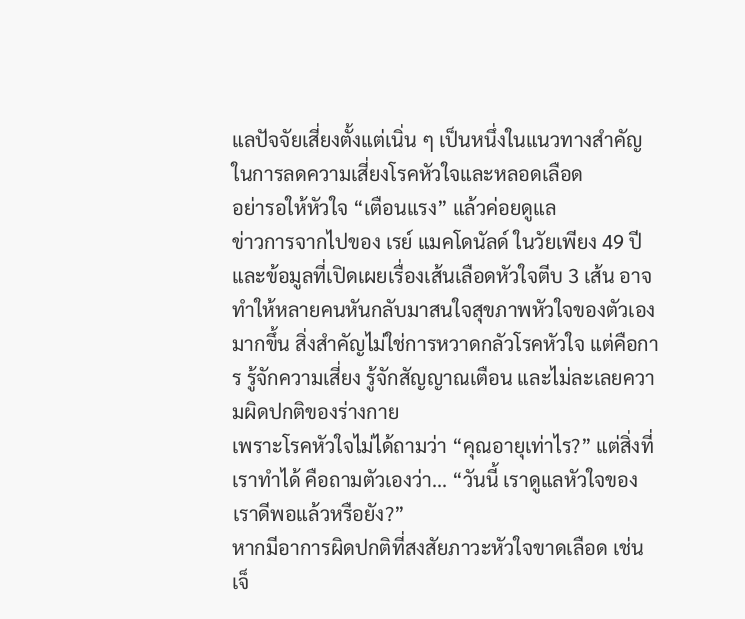แลปัจจัยเสี่ยงตั้งแต่เนิ่น ๆ เป็นหนึ่งในแนวทางสำคัญในการลดความเสี่ยงโรคหัวใจและหลอดเลือด
อย่ารอให้หัวใจ “เตือนแรง” แล้วค่อยดูแล
ข่าวการจากไปของ เรย์ แมคโดนัลด์ ในวัยเพียง 49 ปี และข้อมูลที่เปิดเผยเรื่องเส้นเลือดหัวใจตีบ 3 เส้น อาจทำให้หลายคนหันกลับมาสนใจสุขภาพหัวใจของตัวเองมากขึ้น สิ่งสำคัญไม่ใช่การหวาดกลัวโรคหัวใจ แต่คือการ รู้จักความเสี่ยง รู้จักสัญญาณเตือน และไม่ละเลยความผิดปกติของร่างกาย
เพราะโรคหัวใจไม่ได้ถามว่า “คุณอายุเท่าไร?” แต่สิ่งที่เราทำได้ คือถามตัวเองว่า... “วันนี้ เราดูแลหัวใจของเราดีพอแล้วหรือยัง?”
หากมีอาการผิดปกติที่สงสัยภาวะหัวใจขาดเลือด เช่น เจ็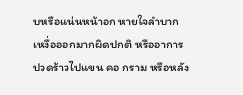บหรือแน่นหน้าอก หายใจลำบาก เหงื่อออกมากผิดปกติ หรืออาการปวดร้าวไปแขน คอ กราม หรือหลัง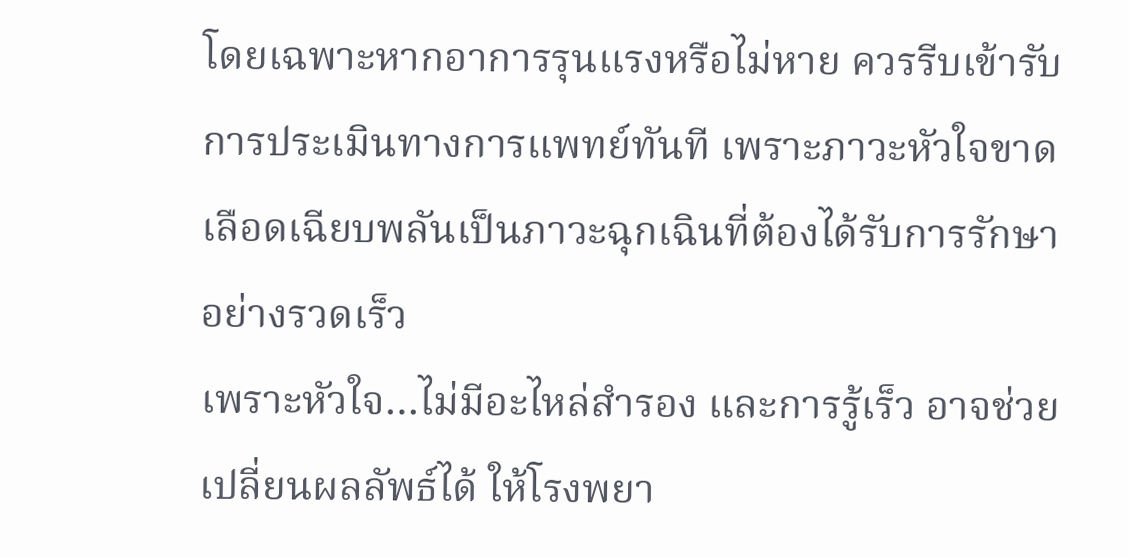โดยเฉพาะหากอาการรุนแรงหรือไม่หาย ควรรีบเข้ารับการประเมินทางการแพทย์ทันที เพราะภาวะหัวใจขาดเลือดเฉียบพลันเป็นภาวะฉุกเฉินที่ต้องได้รับการรักษาอย่างรวดเร็ว
เพราะหัวใจ…ไม่มีอะไหล่สำรอง และการรู้เร็ว อาจช่วยเปลี่ยนผลลัพธ์ได้ ให้โรงพยา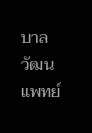บาลวัฒนแพทย์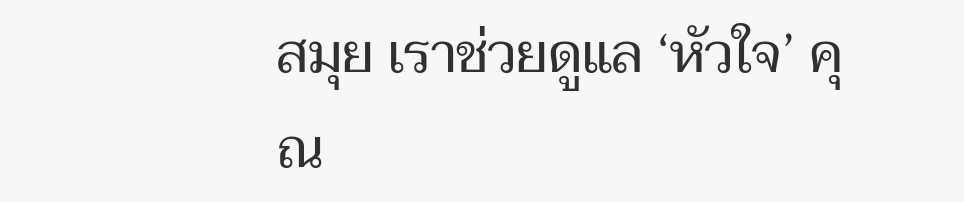สมุย เราช่วยดูแล ‘หัวใจ’ คุณ